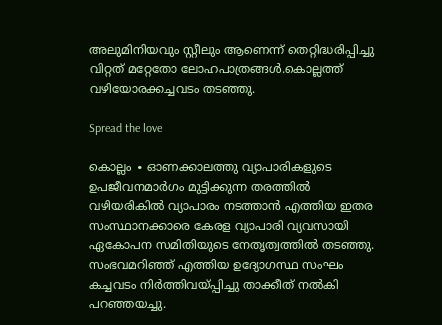അലുമിനിയവും സ്റ്റീലും ആണെന്ന് തെറ്റിദ്ധരിപ്പിച്ചു വിറ്റത് മറ്റേതോ ലോഹപാത്രങ്ങൾ.കൊല്ലത്ത് വഴിയോരക്കച്ചവടം തടഞ്ഞു.

Spread the love

കൊല്ലം ∙ ഓണക്കാലത്തു വ്യാപാരികളുടെ ഉപജീവനമാർഗം മുട്ടിക്കുന്ന തരത്തിൽ വഴിയരികിൽ വ്യാപാരം നടത്താൻ എത്തിയ ഇതര സംസ്ഥാനക്കാരെ കേരള വ്യാപാരി വ്യവസായി ഏകോപന സമിതിയുടെ നേതൃത്വത്തിൽ തടഞ്ഞു. സംഭവമറിഞ്ഞ് എത്തിയ ഉദ്യോഗസ്ഥ സംഘം കച്ചവടം നിർത്തിവയ്പ്പിച്ചു താക്കീത് നൽകി പറഞ്ഞയച്ചു.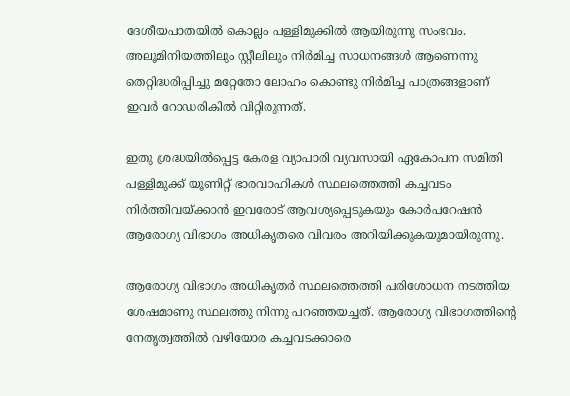ദേശീയപാതയിൽ കൊല്ലം പള്ളിമുക്കിൽ ആയിരുന്നു സംഭവം. അലൂമിനിയത്തിലും സ്റ്റീലിലും നിർമിച്ച സാധനങ്ങൾ ആണെന്നു തെറ്റിദ്ധരിപ്പിച്ചു മറ്റേതോ ലോഹം കൊണ്ടു നിർമിച്ച പാത്രങ്ങളാണ് ഇവർ റോഡരികിൽ വിറ്റിരുന്നത്.

ഇതു ശ്രദ്ധയിൽപ്പെട്ട കേരള വ്യാപാരി വ്യവസായി ഏകോപന സമിതി പള്ളിമുക്ക് യൂണിറ്റ് ഭാരവാഹികൾ സ്ഥലത്തെത്തി കച്ചവടം നിർത്തിവയ്ക്കാൻ ഇവരോട് ആവശ്യപ്പെടുകയും കോർപറേഷൻ ആരോഗ്യ വിഭാഗം അധികൃതരെ വിവരം അറിയിക്കുകയുമായിരുന്നു.

ആരോഗ്യ വിഭാഗം അധികൃതർ സ്ഥലത്തെത്തി പരിശോധന നടത്തിയ ശേഷമാണു സ്ഥലത്തു നിന്നു പറഞ്ഞയച്ചത്. ആരോഗ്യ വിഭാഗത്തിന്റെ നേതൃത്വത്തിൽ വഴിയോര കച്ചവടക്കാരെ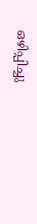ഒഴിപ്പിച്ചു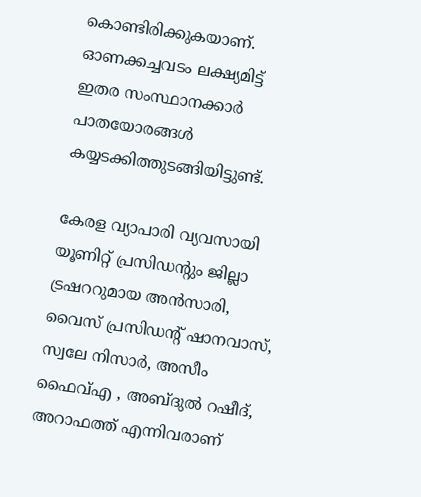കൊണ്ടിരിക്കുകയാണ്. ഓണക്കച്ചവടം ലക്ഷ്യമിട്ട് ഇതര സംസ്ഥാനക്കാർ പാതയോരങ്ങൾ കയ്യടക്കിത്തുടങ്ങിയിട്ടുണ്ട്.

കേരള വ്യാപാരി വ്യവസായി യൂണിറ്റ് പ്രസിഡന്റും ജില്ലാ ട്രഷററുമായ അൻസാരി, വൈസ് പ്രസിഡന്റ് ഷാനവാസ്, സ്വലേ നിസാർ, അസീം ഫൈവ്എ , അബ്‌ദുൽ റഷീദ്, അറാഫത്ത് എന്നിവരാണ്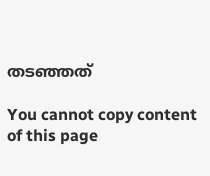തടഞ്ഞത്

You cannot copy content of this page